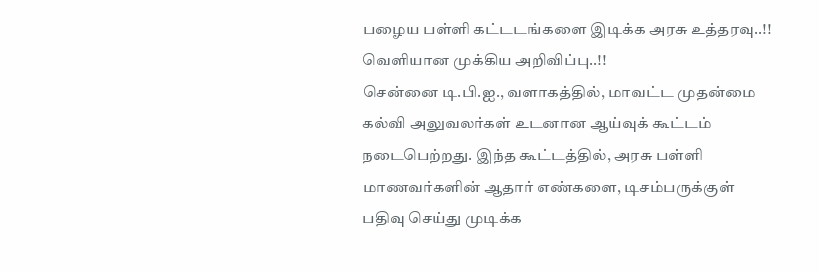பழைய பள்ளி கட்டடங்களை இடிக்க அரசு உத்தரவு..!! வெளியான முக்கிய அறிவிப்பு..!!
சென்னை டி.பி.ஐ., வளாகத்தில், மாவட்ட முதன்மை கல்வி அலுவலர்கள் உடனான ஆய்வுக் கூட்டம் நடைபெற்றது. இந்த கூட்டத்தில், அரசு பள்ளி மாணவர்களின் ஆதார் எண்களை, டிசம்பருக்குள் பதிவு செய்து முடிக்க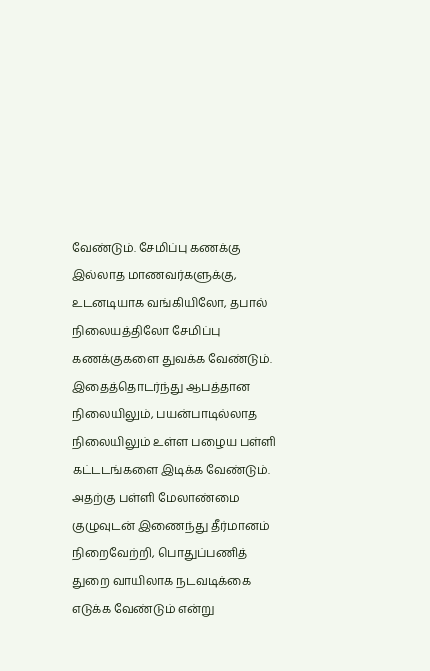வேண்டும். சேமிப்பு கணக்கு இல்லாத மாணவர்களுக்கு, உடனடியாக வங்கியிலோ, தபால் நிலையத்திலோ சேமிப்பு கணக்குகளை துவக்க வேண்டும்.
இதைத்தொடர்ந்து ஆபத்தான நிலையிலும், பயன்பாடில்லாத நிலையிலும் உள்ள பழைய பள்ளி கட்டடங்களை இடிக்க வேண்டும். அதற்கு பள்ளி மேலாண்மை குழுவுடன் இணைந்து தீர்மானம் நிறைவேற்றி, பொதுப்பணித் துறை வாயிலாக நடவடிக்கை எடுக்க வேண்டும் என்று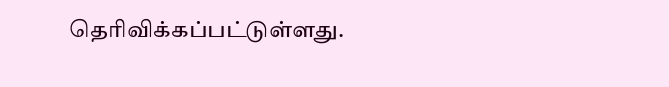தெரிவிக்கப்பட்டுள்ளது.